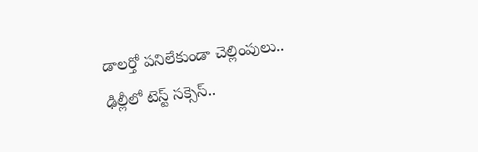డాలర్తో పనిలేకుండా చెల్లింపులు.. ఢిల్లీలో టెస్ట్ సక్సెస్..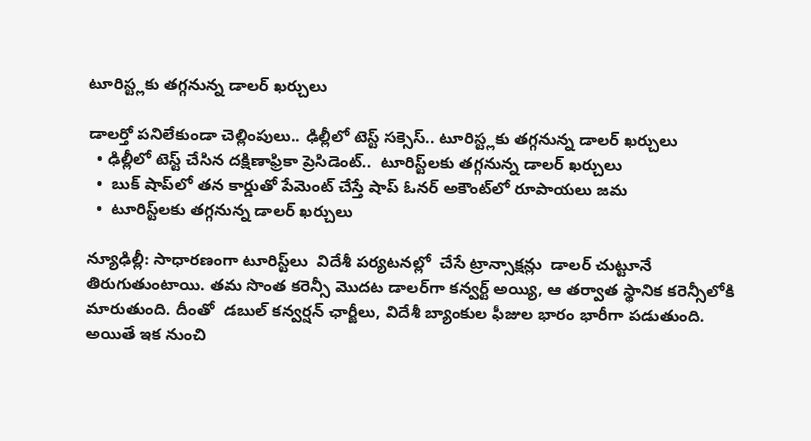టూరిస్ట్లకు తగ్గనున్న డాలర్ ఖర్చులు

డాలర్తో పనిలేకుండా చెల్లింపులు.. ఢిల్లీలో టెస్ట్ సక్సెస్.. టూరిస్ట్లకు తగ్గనున్న డాలర్ ఖర్చులు
  • ఢిల్లీలో టెస్ట్ చేసిన దక్షిణాఫ్రికా ప్రెసిడెంట్..  టూరిస్ట్‌‌‌‌లకు తగ్గనున్న డాలర్ ఖర్చులు
  •  బుక్ షాప్‌‌‌‌లో తన కార్డుతో పేమెంట్ చేస్తే షాప్ ఓనర్ అకౌంట్‌‌‌‌లో రూపాయలు జమ
  •  టూరిస్ట్‌‌‌‌లకు తగ్గనున్న డాలర్ ఖర్చులు

న్యూఢిల్లీ: సాధారణంగా టూరిస్ట్‌‌‌‌లు  విదేశీ పర్యటనల్లో  చేసే ట్రాన్సాక్షన్లు  డాలర్ చుట్టూనే తిరుగుతుంటాయి. తమ సొంత కరెన్సీ మొదట డాలర్‌‌‌‌గా కన్వర్ట్ అయ్యి, ఆ తర్వాత స్థానిక కరెన్సీలోకి మారుతుంది. దీంతో  డబుల్ కన్వర్షన్ ఛార్జీలు, విదేశీ బ్యాంకుల ఫీజుల భారం భారీగా పడుతుంది. అయితే ఇక నుంచి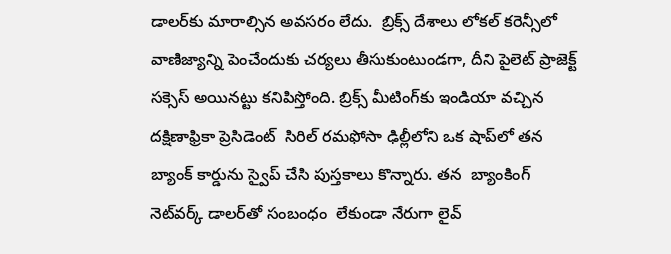డాలర్‌‌‌‌‌‌‌‌కు మారాల్సిన అవసరం లేదు.  బ్రిక్స్ దేశాలు లోకల్ కరెన్సీలో వాణిజ్యాన్ని పెంచేందుకు చర్యలు తీసుకుంటుండగా, దీని పైలెట్ ప్రాజెక్ట్‌‌‌‌ సక్సెస్‌‌‌‌ అయినట్టు కనిపిస్తోంది. బ్రిక్స్ మీటింగ్‌‌‌‌కు ఇండియా వచ్చిన  దక్షిణాఫ్రికా ప్రెసిడెంట్  సిరిల్ రమఫోసా ఢిల్లీలోని ఒక షాప్‌‌‌‌లో తన  బ్యాంక్ కార్డును స్వైప్ చేసి పుస్తకాలు కొన్నారు. తన  బ్యాంకింగ్ నెట్‌‌‌‌వర్క్ డాలర్‌‌‌‌తో సంబంధం  లేకుండా నేరుగా లైవ్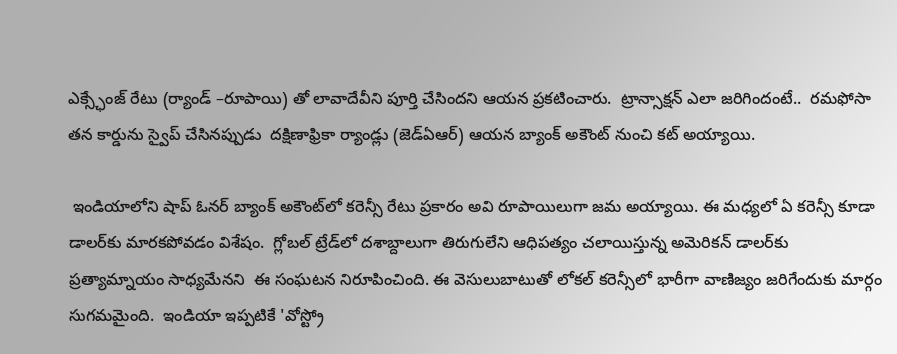ఎక్స్ఛేంజ్ రేటు (ర్యాండ్‌‌‌‌ –రూపాయి‌‌‌‌) తో లావాదేవీని పూర్తి చేసిందని ఆయన ప్రకటించారు.  ట్రాన్సాక్షన్ ఎలా జరిగిందంటే..  రమఫోసా తన కార్డును స్వైప్ చేసినప్పుడు  దక్షిణాఫ్రికా ర్యాండ్లు (జెడ్‌‌‌‌ఏఆర్‌‌‌‌‌‌‌‌) ఆయన బ్యాంక్ అకౌంట్ నుంచి కట్ అయ్యాయి.

 ఇండియాలోని షాప్ ఓనర్ బ్యాంక్ అకౌంట్‌‌‌‌లో కరెన్సీ రేటు ప్రకారం అవి రూపాయిలుగా జమ అయ్యాయి. ఈ మధ్యలో ఏ కరెన్సీ కూడా డాలర్‌‌‌‌‌‌‌‌కు మారకపోవడం విశేషం.  గ్లోబల్‌‌‌‌ ట్రేడ్‌‌‌‌లో దశాబ్దాలుగా తిరుగులేని ఆధిపత్యం చలాయిస్తున్న అమెరికన్ డాలర్‌‌‌‌కు ప్రత్యామ్నాయం సాధ్యమేనని  ఈ సంఘటన నిరూపించింది. ఈ వెసులుబాటుతో లోకల్ కరెన్సీలో భారీగా వాణిజ్యం జరిగేందుకు మార్గం సుగమమైంది.  ఇండియా ఇప్పటికే 'వోస్ట్రో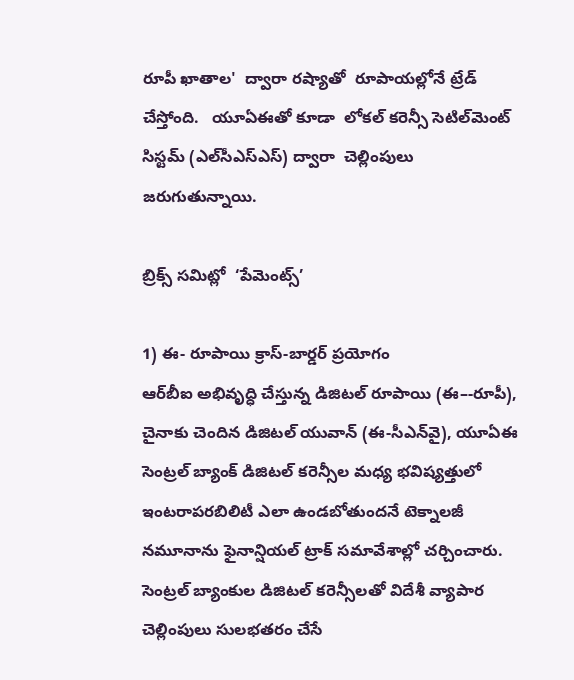రూపీ ఖాతాల'  ద్వారా రష్యాతో  రూపాయల్లోనే ట్రేడ్ చేస్తోంది.   యూఏఈతో కూడా  లోకల్ కరెన్సీ సెటిల్‌‌‌‌మెంట్ సిస్టమ్ (ఎల్‌‌‌‌సీఎస్‌‌‌‌ఎస్‌‌‌‌) ద్వారా  చెల్లింపులు జరుగుతున్నాయి.

బ్రిక్స్ సమిట్లో  ‘పేమెంట్స్‌‌‌‌’

1) ఈ- రూపాయి క్రాస్-బార్డర్ ప్రయోగం
ఆర్‌‌‌‌బీఐ అభివృద్ధి చేస్తున్న డిజిటల్ రూపాయి (ఈ–-రూపీ), చైనాకు చెందిన డిజిటల్ యువాన్ (ఈ-సీఎన్‌‌‌‌వై), యూఏఈ సెంట్రల్ బ్యాంక్ డిజిటల్ కరెన్సీల మధ్య భవిష్యత్తులో ఇంటరాపరబిలిటీ ఎలా ఉండబోతుందనే టెక్నాలజీ నమూనాను ఫైనాన్షియల్ ట్రాక్ సమావేశాల్లో చర్చించారు. సెంట్రల్ బ్యాంకుల డిజిటల్ కరెన్సీలతో విదేశీ వ్యాపార చెల్లింపులు సులభతరం చేసే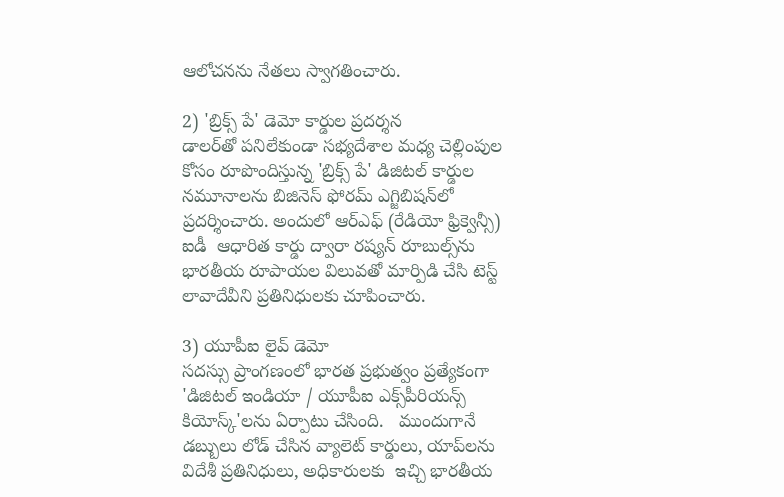ఆలోచనను నేతలు స్వాగతించారు.

2) 'బ్రిక్స్ పే' డెమో కార్డుల ప్రదర్శన
డాలర్‌‌‌‌తో పనిలేకుండా సభ్యదేశాల మధ్య చెల్లింపుల కోసం రూపొందిస్తున్న 'బ్రిక్స్ పే' డిజిటల్ కార్డుల నమూనాలను బిజినెస్ ఫోరమ్ ఎగ్జిబిషన్‌‌‌‌లో ప్రదర్శించారు. అందులో ఆర్ఎఫ్ (రేడియో ఫ్రిక్వెన్సీ) ఐడీ  ఆధారిత కార్డు ద్వారా రష్యన్ రూబుల్స్‌‌‌‌ను భారతీయ రూపాయల విలువతో మార్పిడి చేసి టెస్ట్ లావాదేవీని ప్రతినిధులకు చూపించారు.

3) యూపీఐ లైవ్ డెమో
సదస్సు ప్రాంగణంలో భారత ప్రభుత్వం ప్రత్యేకంగా 'డిజిటల్ ఇండియా / యూపీఐ ఎక్స్‌‌‌‌పీరియన్స్ కియోస్క్'లను ఏర్పాటు చేసింది.   ముందుగానే డబ్బులు లోడ్ చేసిన వ్యాలెట్ కార్డులు, యాప్‌‌‌‌లను విదేశీ ప్రతినిధులు, అధికారులకు  ఇచ్చి భారతీయ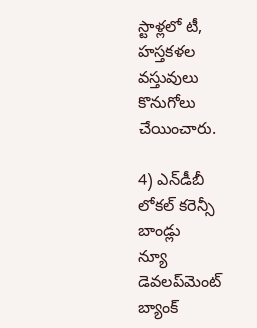స్టాళ్లలో టీ, హస్తకళల వస్తువులు కొనుగోలు చేయించారు.

4) ఎన్‌‌‌‌డీబీ  లోకల్ కరెన్సీ బాండ్లు
న్యూ డెవలప్‌‌‌‌మెంట్ బ్యాంక్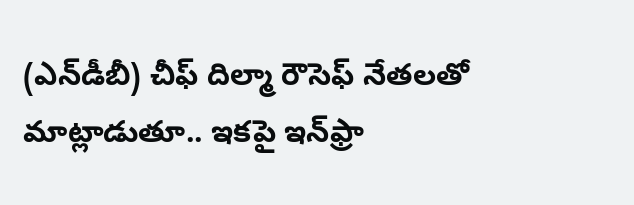(ఎన్‌‌‌‌డీబీ) చీఫ్ దిల్మా రౌసెఫ్ నేతలతో మాట్లాడుతూ.. ఇకపై ఇన్‌‌ఫ్రా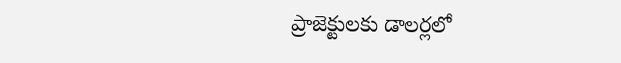ప్రాజెక్టులకు డాలర్లలో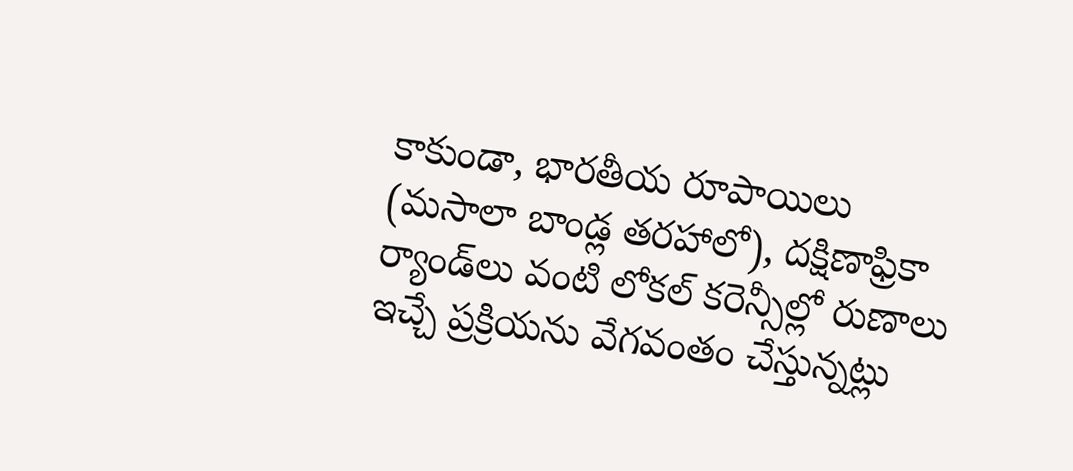కాకుండా, భారతీయ రూపాయిలు (మసాలా బాండ్ల తరహాలో), దక్షిణాఫ్రికా ర్యాండ్‌‌‌‌లు వంటి లోకల్ కరెన్సీల్లో రుణాలు ఇచ్చే ప్రక్రియను వేగవంతం చేస్తున్నట్లు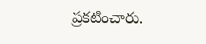ప్రకటించారు.